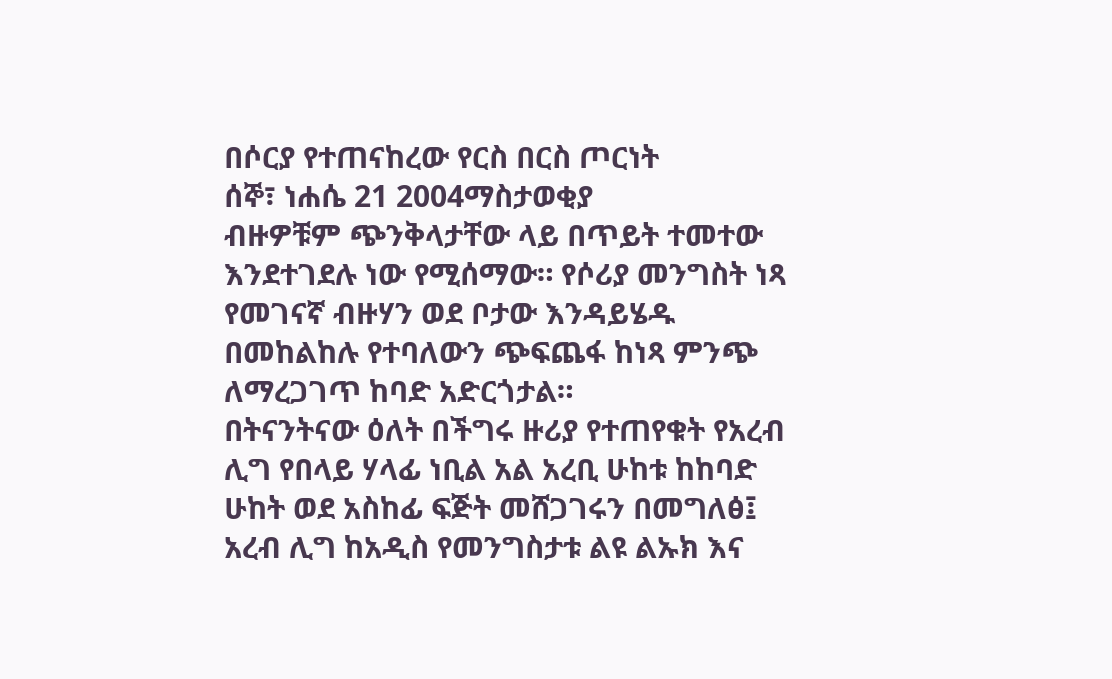በሶርያ የተጠናከረው የርስ በርስ ጦርነት
ሰኞ፣ ነሐሴ 21 2004ማስታወቂያ
ብዙዎቹም ጭንቅላታቸው ላይ በጥይት ተመተው እንደተገደሉ ነው የሚሰማው። የሶሪያ መንግስት ነጻ የመገናኛ ብዙሃን ወደ ቦታው እንዳይሄዱ በመከልከሉ የተባለውን ጭፍጨፋ ከነጻ ምንጭ ለማረጋገጥ ከባድ አድርጎታል።
በትናንትናው ዕለት በችግሩ ዙሪያ የተጠየቁት የአረብ ሊግ የበላይ ሃላፊ ነቢል አል አረቢ ሁከቱ ከከባድ ሁከት ወደ አስከፊ ፍጅት መሸጋገሩን በመግለፅ፤ አረብ ሊግ ከአዲስ የመንግስታቱ ልዩ ልኡክ እና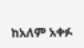ከአለም አቀፉ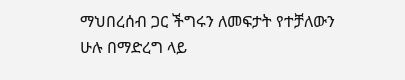ማህበረሰብ ጋር ችግሩን ለመፍታት የተቻለውን ሁሉ በማድረግ ላይ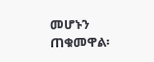መሆኑን ጠቁመዋል፡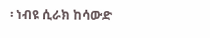፡ ነብዩ ሲራክ ከሳውድ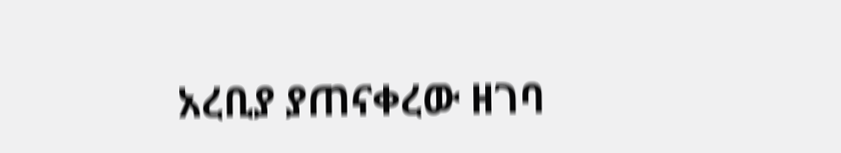አረቢያ ያጠናቀረው ዘገባ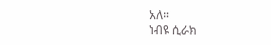አለ።
ነብዩ ሲራክ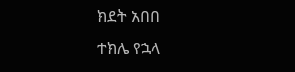ክደት አበበ
ተክሌ የኋላ